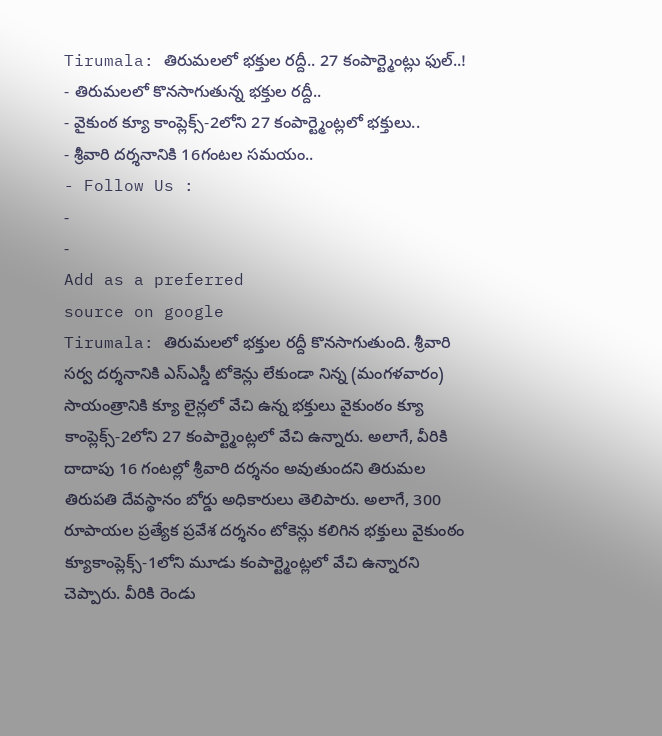Tirumala: తిరుమలలో భక్తుల రద్దీ.. 27 కంపార్ట్మెంట్లు ఫుల్..!
- తిరుమలలో కొనసాగుతున్న భక్తుల రద్దీ..
- వైకుంఠ క్యూ కాంప్లెక్స్-2లోని 27 కంపార్ట్మెంట్లలో భక్తులు..
- శ్రీవారి దర్శనానికి 16గంటల సమయం..
- Follow Us :
-
-
Add as a preferred
source on google
Tirumala: తిరుమలలో భక్తుల రద్దీ కొనసాగుతుంది. శ్రీవారి సర్వ దర్శనానికి ఎస్ఎస్డీ టోకెన్లు లేకుండా నిన్న (మంగళవారం) సాయంత్రానికి క్యూ లైన్లలో వేచి ఉన్న భక్తులు వైకుంఠం క్యూ కాంప్లెక్స్-2లోని 27 కంపార్ట్మెంట్లలో వేచి ఉన్నారు. అలాగే, వీరికి దాదాపు 16 గంటల్లో శ్రీవారి దర్శనం అవుతుందని తిరుమల తిరుపతి దేవస్థానం బోర్డు అధికారులు తెలిపారు. అలాగే, 300 రూపాయల ప్రత్యేక ప్రవేశ దర్శనం టోకెన్లు కలిగిన భక్తులు వైకుంఠం క్యూకాంప్లెక్స్-1లోని మూడు కంపార్ట్మెంట్లలో వేచి ఉన్నారని చెప్పారు. వీరికి రెండు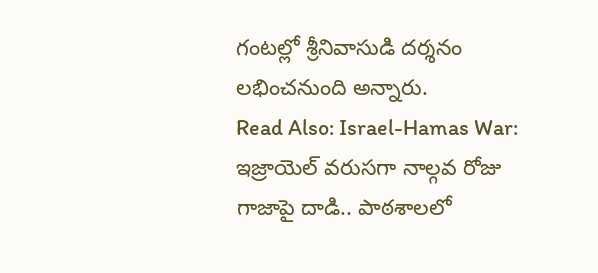గంటల్లో శ్రీనివాసుడి దర్శనం లభించనుంది అన్నారు.
Read Also: Israel-Hamas War: ఇజ్రాయెల్ వరుసగా నాల్గవ రోజు గాజాపై దాడి.. పాఠశాలలో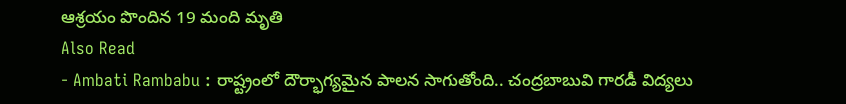ఆశ్రయం పొందిన 19 మంది మృతి
Also Read
- Ambati Rambabu : రాష్ట్రంలో దౌర్భాగ్యమైన పాలన సాగుతోంది.. చంద్రబాబువి గారడీ విద్యలు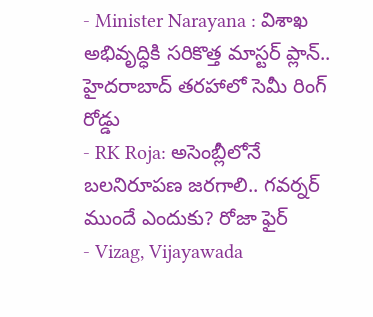- Minister Narayana : విశాఖ అభివృద్ధికి సరికొత్త మాస్టర్ ప్లాన్.. హైదరాబాద్ తరహాలో సెమీ రింగ్ రోడ్డు
- RK Roja: అసెంబ్లీలోనే బలనిరూపణ జరగాలి.. గవర్నర్ ముందే ఎందుకు? రోజా ఫైర్
- Vizag, Vijayawada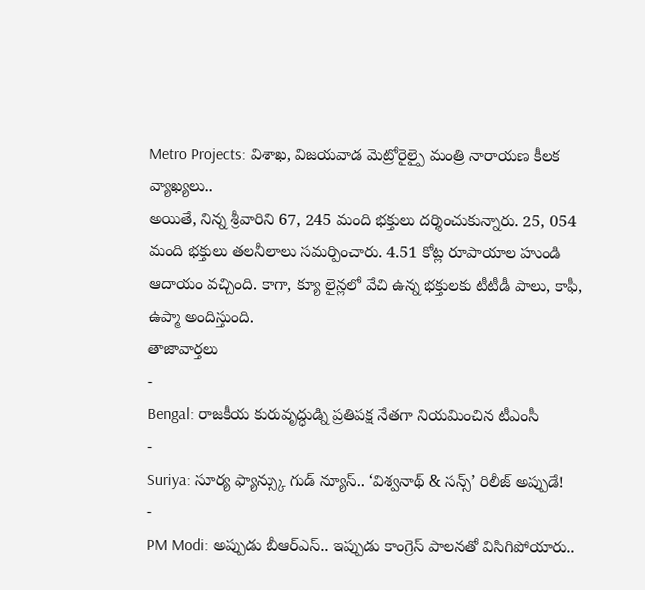Metro Projects: విశాఖ, విజయవాడ మెట్రోరైల్పై మంత్రి నారాయణ కీలక వ్యాఖ్యలు..
అయితే, నిన్న శ్రీవారిని 67, 245 మంది భక్తులు దర్శించుకున్నారు. 25, 054 మంది భక్తులు తలనీలాలు సమర్పించారు. 4.51 కోట్ల రూపాయాల హుండి ఆదాయం వచ్చింది. కాగా, క్యూ లైన్లలో వేచి ఉన్న భక్తులకు టీటీడీ పాలు, కాఫీ, ఉప్మా అందిస్తుంది.
తాజావార్తలు
-
Bengal: రాజకీయ కురువృద్ధుడ్ని ప్రతిపక్ష నేతగా నియమించిన టీఎంసీ
-
Suriya: సూర్య ఫ్యాన్స్కు గుడ్ న్యూస్.. ‘విశ్వనాథ్ & సన్స్’ రిలీజ్ అప్పుడే!
-
PM Modi: అప్పుడు బీఆర్ఎస్.. ఇప్పుడు కాంగ్రెస్ పాలనతో విసిగిపోయారు..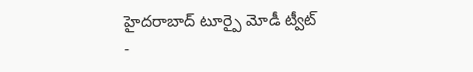హైదరాబాద్ టూర్పై మోడీ ట్వీట్
-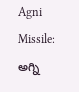Agni Missile: అగ్ని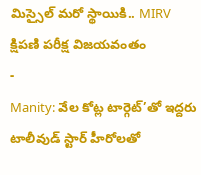మిస్సైల్ మరో స్థాయికి.. MIRV క్షిపణి పరీక్ష విజయవంతం
-
Manity: వేల కోట్ల టార్గెట్’తో ఇద్దరు టాలీవుడ్ స్టార్ హీరోలతో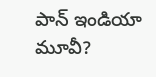పాన్ ఇండియా మూవీ?